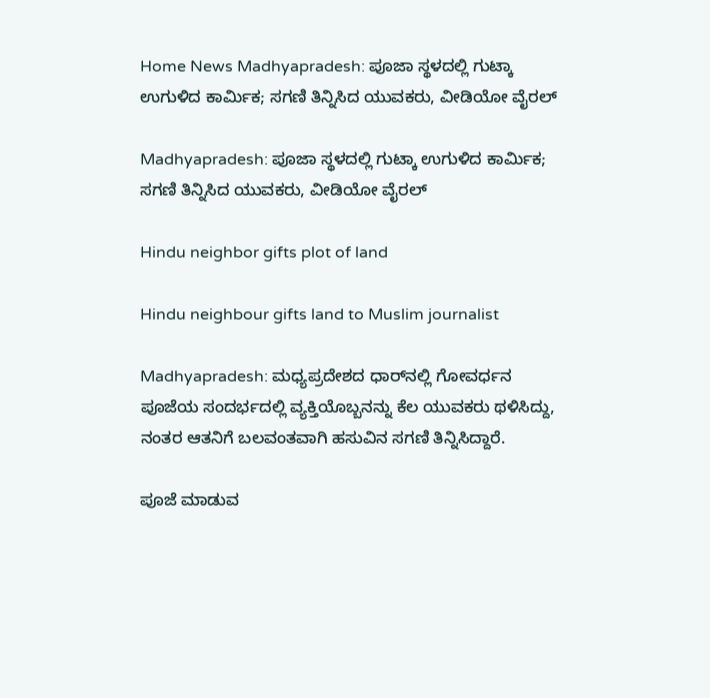Home News Madhyapradesh: ಪೂಜಾ ಸ್ಥಳದಲ್ಲಿ ಗುಟ್ಕಾ ಉಗುಳಿದ ಕಾರ್ಮಿಕ; ಸಗಣಿ ತಿನ್ನಿಸಿದ ಯುವಕರು, ವೀಡಿಯೋ ವೈರಲ್‌

Madhyapradesh: ಪೂಜಾ ಸ್ಥಳದಲ್ಲಿ ಗುಟ್ಕಾ ಉಗುಳಿದ ಕಾರ್ಮಿಕ; ಸಗಣಿ ತಿನ್ನಿಸಿದ ಯುವಕರು, ವೀಡಿಯೋ ವೈರಲ್‌

Hindu neighbor gifts plot of land

Hindu neighbour gifts land to Muslim journalist

Madhyapradesh: ಮಧ್ಯಪ್ರದೇಶದ ಧಾರ್‌ನಲ್ಲಿ ಗೋವರ್ಧನ ಪೂಜೆಯ ಸಂದರ್ಭದಲ್ಲಿ ವ್ಯಕ್ತಿಯೊಬ್ಬನನ್ನು ಕೆಲ ಯುವಕರು ಥಳಿಸಿದ್ದು, ನಂತರ ಆತನಿಗೆ ಬಲವಂತವಾಗಿ ಹಸುವಿನ ಸಗಣಿ ತಿನ್ನಿಸಿದ್ದಾರೆ.

ಪೂಜೆ ಮಾಡುವ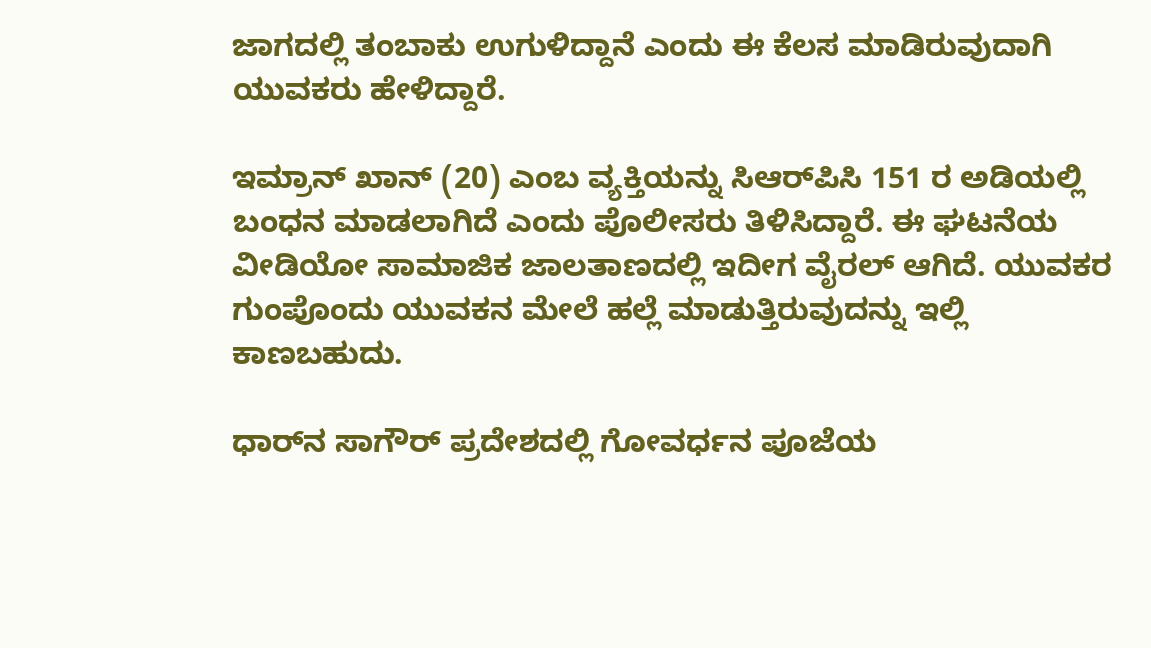ಜಾಗದಲ್ಲಿ ತಂಬಾಕು ಉಗುಳಿದ್ದಾನೆ ಎಂದು ಈ ಕೆಲಸ ಮಾಡಿರುವುದಾಗಿ ಯುವಕರು ಹೇಳಿದ್ದಾರೆ.

ಇಮ್ರಾನ್‌ ಖಾನ್‌ (20) ಎಂಬ ವ್ಯಕ್ತಿಯನ್ನು ಸಿಆರ್‌ಪಿಸಿ 151 ರ ಅಡಿಯಲ್ಲಿ ಬಂಧನ ಮಾಡಲಾಗಿದೆ ಎಂದು ಪೊಲೀಸರು ತಿಳಿಸಿದ್ದಾರೆ. ಈ ಘಟನೆಯ ವೀಡಿಯೋ ಸಾಮಾಜಿಕ ಜಾಲತಾಣದಲ್ಲಿ ಇದೀಗ ವೈರಲ್‌ ಆಗಿದೆ. ಯುವಕರ ಗುಂಪೊಂದು ಯುವಕನ ಮೇಲೆ ಹಲ್ಲೆ ಮಾಡುತ್ತಿರುವುದನ್ನು ಇಲ್ಲಿ ಕಾಣಬಹುದು.

ಧಾರ್‌ನ ಸಾಗೌರ್‌ ಪ್ರದೇಶದಲ್ಲಿ ಗೋವರ್ಧನ ಪೂಜೆಯ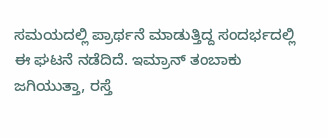ಸಮಯದಲ್ಲಿ ಪ್ರಾರ್ಥನೆ ಮಾಡುತ್ತಿದ್ದ ಸಂದರ್ಭದಲ್ಲಿ ಈ ಘಟನೆ ನಡೆದಿದೆ. ಇಮ್ರಾನ್‌ ತಂಬಾಕು ಜಗಿಯುತ್ತಾ, ರಸ್ತೆ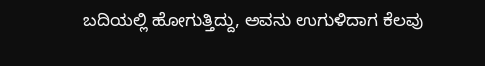ಬದಿಯಲ್ಲಿ ಹೋಗುತ್ತಿದ್ದು, ಅವನು ಉಗುಳಿದಾಗ ಕೆಲವು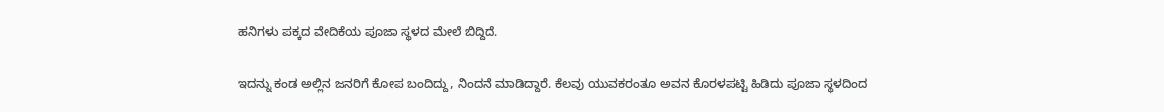ಹನಿಗಳು ಪಕ್ಕದ ವೇದಿಕೆಯ ಪೂಜಾ ಸ್ಥಳದ ಮೇಲೆ ಬಿದ್ದಿದೆ.

ಇದನ್ನು ಕಂಡ ಅಲ್ಲಿನ ಜನರಿಗೆ ಕೋಪ ಬಂದಿದ್ದು, ನಿಂದನೆ ಮಾಡಿದ್ದಾರೆ. ಕೆಲವು ಯುವಕರಂತೂ ಅವನ ಕೊರಳಪಟ್ಟಿ ಹಿಡಿದು ಪೂಜಾ ಸ್ಥಳದಿಂದ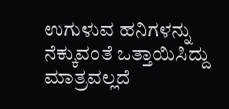ಉಗುಳುವ ಹನಿಗಳನ್ನು ನೆಕ್ಕುವಂತೆ ಒತ್ತಾಯಿಸಿದ್ದು ಮಾತ್ರವಲ್ಲದೆ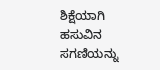ಶಿಕ್ಷೆಯಾಗಿ ಹಸುವಿನ ಸಗಣಿಯನ್ನು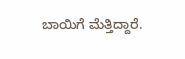ಬಾಯಿಗೆ ಮೆತ್ತಿದ್ದಾರೆ.